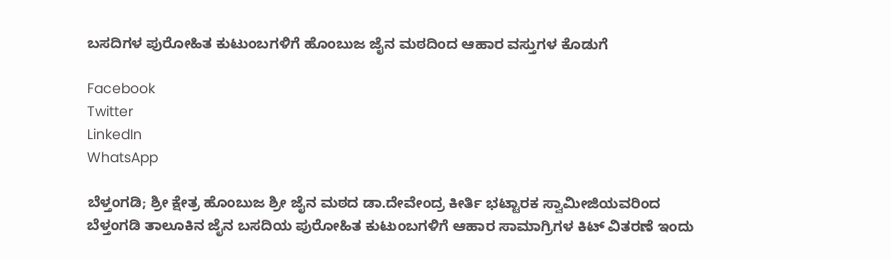ಬಸದಿಗಳ ಪುರೋಹಿತ ಕುಟುಂಬಗಳಿಗೆ ಹೊಂಬುಜ ಜೈನ ಮಠದಿಂದ ಆಹಾರ ವಸ್ತುಗಳ ಕೊಡುಗೆ

Facebook
Twitter
LinkedIn
WhatsApp

ಬೆಳ್ತಂಗಡಿ; ಶ್ರೀ ಕ್ಷೇತ್ರ ಹೊಂಬುಜ ಶ್ರೀ ಜೈನ ಮಠದ ಡಾ.ದೇವೇಂದ್ರ ಕೀರ್ತಿ ಭಟ್ಟಾರಕ ಸ್ವಾಮೀಜಿಯವರಿಂದ ಬೆಳ್ತಂಗಡಿ ತಾಲೂಕಿನ ಜೈನ ಬಸದಿಯ ಪುರೋಹಿತ ಕುಟುಂಬಗಳಿಗೆ ಆಹಾರ ಸಾಮಾಗ್ರಿಗಳ ಕಿಟ್ ವಿತರಣೆ ಇಂದು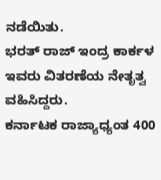ನಡೆಯಿತು.
ಭರತ್ ರಾಜ್ ಇಂದ್ರ ಕಾರ್ಕಳ ಇವರು ವಿತರಣೆಯ ನೇತೃತ್ವ ವಹಿಸಿದ್ದರು.
ಕರ್ನಾಟಕ ರಾಜ್ಯಾಧ್ಯಂತ 400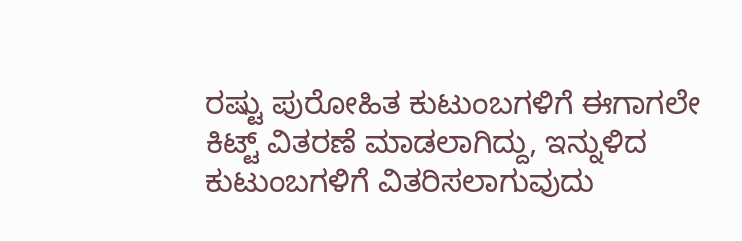ರಷ್ಟು ಪುರೋಹಿತ ಕುಟುಂಬಗಳಿಗೆ ಈಗಾಗಲೇ ಕಿಟ್ಟ್ ವಿತರಣೆ ಮಾಡಲಾಗಿದ್ದು, ಇನ್ನುಳಿದ‌ ಕುಟುಂಬಗಳಿಗೆ ವಿತರಿಸಲಾಗುವುದು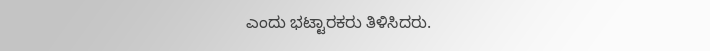ಎಂದು ಭಟ್ಟಾರಕರು ತಿಳಿಸಿದರು.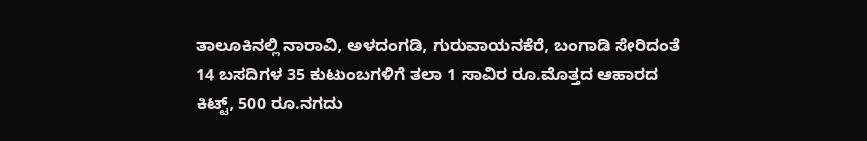ತಾಲೂಕಿನಲ್ಲಿ ನಾರಾವಿ, ಅಳದಂಗಡಿ, ಗುರುವಾಯನಕೆರೆ, ಬಂಗಾಡಿ ಸೇರಿದಂತೆ 14 ಬಸದಿಗಳ 35 ಕುಟುಂಬಗಳಿಗೆ ತಲಾ 1 ಸಾವಿರ ರೂ.ಮೊತ್ತದ ಆಹಾರದ ಕಿಟ್ಟ್, 500 ರೂ.ನಗದು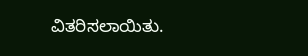ವಿತರಿಸಲಾಯಿತು.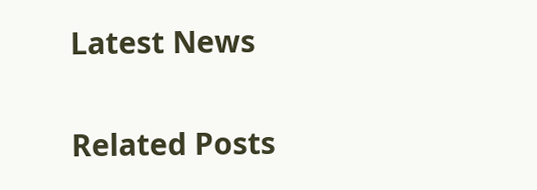Latest News

Related Posts